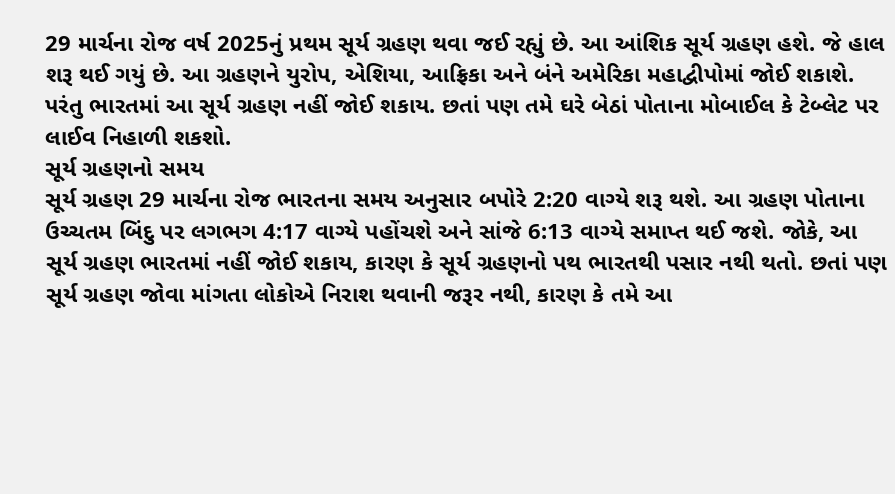29 માર્ચના રોજ વર્ષ 2025નું પ્રથમ સૂર્ય ગ્રહણ થવા જઈ રહ્યું છે. આ આંશિક સૂર્ય ગ્રહણ હશે. જે હાલ શરૂ થઈ ગયું છે. આ ગ્રહણને યુરોપ, એશિયા, આફ્રિકા અને બંને અમેરિકા મહાદ્વીપોમાં જોઈ શકાશે. પરંતુ ભારતમાં આ સૂર્ય ગ્રહણ નહીં જોઈ શકાય. છતાં પણ તમે ઘરે બેઠાં પોતાના મોબાઈલ કે ટેબ્લેટ પર લાઈવ નિહાળી શકશો.
સૂર્ય ગ્રહણનો સમય
સૂર્ય ગ્રહણ 29 માર્ચના રોજ ભારતના સમય અનુસાર બપોરે 2:20 વાગ્યે શરૂ થશે. આ ગ્રહણ પોતાના ઉચ્ચતમ બિંદુ પર લગભગ 4:17 વાગ્યે પહોંચશે અને સાંજે 6:13 વાગ્યે સમાપ્ત થઈ જશે. જોકે, આ સૂર્ય ગ્રહણ ભારતમાં નહીં જોઈ શકાય, કારણ કે સૂર્ય ગ્રહણનો પથ ભારતથી પસાર નથી થતો. છતાં પણ સૂર્ય ગ્રહણ જોવા માંગતા લોકોએ નિરાશ થવાની જરૂર નથી, કારણ કે તમે આ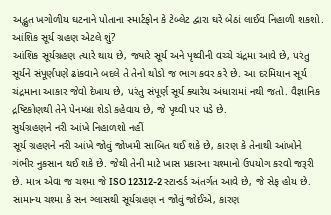અદ્ભુત ખગોળીય ઘટનાને પોતાના સ્માર્ટફોન કે ટેબ્લેટ દ્વારા ઘરે બેઠાં લાઈવ નિહાળી શકશો.
આંશિક સૂર્ય ગ્રહણ એટલે શું?
આંશિક સૂર્યગ્રહણ ત્યારે થાય છે, જ્યારે સૂર્ય અને પૃથ્વીની વચ્ચે ચંદ્રમા આવે છે, પરંતુ સૂર્યને સંપૂર્ણપણે ઢાંકવાને બદલે તે તેનો થોડો જ ભાગ કવર કરે છે. આ દરમિયાન સૂર્ય ચંદ્રમાના આકાર જેવો દેખાય છે, પરંતુ સંપૂર્ણ સૂર્ય ક્યારેય અંધારામાં નથી જતો. વૈજ્ઞાનિક દ્રષ્ટિકોણથી તેને પેનમ્બ્રા શેડો કહેવાય છે, જે પૃથ્વી પર પડે છે.
સુર્યગ્રહણને નરી આંખે નિહાળશો નહીં
સૂર્ય ગ્રહણને નરી આંખે જોવું જોખમી સાબિત થઈ શકે છે, કારણ કે તેનાથી આંખોને ગંભીર નુકસાન થઈ શકે છે. જેથી તેની માટે ખાસ પ્રકારના ચશ્માનો ઉપયોગ કરવો જરૂરી છે. માત્ર એવા જ ચશ્મા જે ISO 12312-2 સ્ટાન્ડર્ડ અંતર્ગત આવે છે, જે સેફ હોય છે. સામાન્ય ચશ્મા કે સન ગ્લાસથી સૂર્યગ્રહણ ન જોવું જોઈએ, કારણ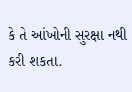કે તે આંખોની સુરક્ષા નથી કરી શકતા.